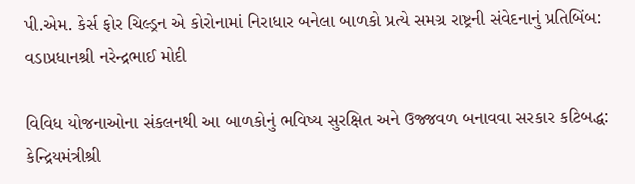પી.એમ. કેર્સ ફોર ચિલ્ડ્રન એ કોરોનામાં નિરાધાર બનેલા બાળકો પ્રત્યે સમગ્ર રાષ્ટ્રની સંવેદનાનું પ્રતિબિંબ: વડાપ્રધાનશ્રી નરેન્દ્રભાઈ મોદી

વિવિધ યોજનાઓના સંકલનથી આ બાળકોનું ભવિષ્ય સુરક્ષિત અને ઉજ્જવળ બનાવવા સરકાર કટિબદ્ધ: કેન્દ્રિયમંત્રીશ્રી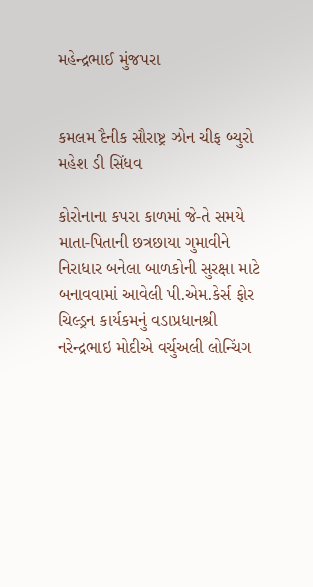મહેન્દ્રભાઈ મુંજપરા


કમલમ દૈનીક સૌરાષ્ટ્ર ઝોન ચીફ બ્યુરો મહેશ ડી સિંધવ

કોરોનાના કપરા કાળમાં જે-તે સમયે માતા-પિતાની છત્રછાયા ગુમાવીને નિરાધાર બનેલા બાળકોની સુરક્ષા માટે બનાવવામાં આવેલી પી.એમ.કેર્સ ફોર ચિલ્ડ્રન કાર્યકમનું વડાપ્રધાનશ્રી નરેન્દ્રભાઇ મોદીએ વર્ચુઅલી લોન્ચિંગ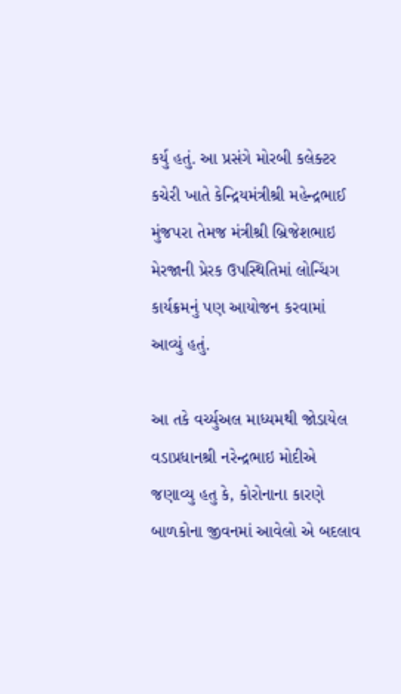કર્યુ હતું. આ પ્રસંગે મોરબી કલેક્ટર કચેરી ખાતે કેન્દ્રિયમંત્રીશ્રી મહેન્દ્રભાઈ મુંજપરા તેમજ મંત્રીશ્રી બ્રિજેશભાઇ મેરજાની પ્રેરક ઉપસ્થિતિમાં લોન્ચિંગ કાર્યક્રમનું પણ આયોજન કરવામાં આવ્યું હતું.

આ તકે વર્ચ્યુઅલ માધ્યમથી જોડાયેલ વડાપ્રધાનશ્રી નરેન્દ્રભાઇ મોદીએ જણાવ્યુ હતુ કે, કોરોનાના કારણે બાળકોના જીવનમાં આવેલો એ બદલાવ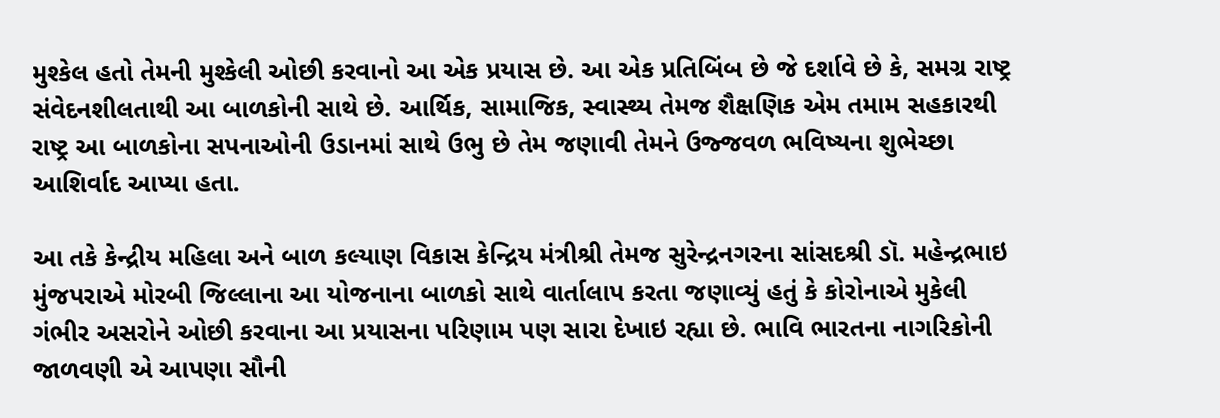મુશ્કેલ હતો તેમની મુશ્કેલી ઓછી કરવાનો આ એક પ્રયાસ છે. આ એક પ્રતિબિંબ છે જે દર્શાવે છે કે, સમગ્ર રાષ્ટ્ર સંવેદનશીલતાથી આ બાળકોની સાથે છે. આર્થિક, સામાજિક, સ્વાસ્થ્ય તેમજ શૈક્ષણિક એમ તમામ સહકારથી રાષ્ટ્ર આ બાળકોના સપનાઓની ઉડાનમાં સાથે ઉભુ છે તેમ જણાવી તેમને ઉજ્જવળ ભવિષ્યના શુભેચ્છા આશિર્વાદ આપ્યા હતા.

આ તકે કેન્દ્રીય મહિલા અને બાળ કલ્યાણ વિકાસ કેન્દ્રિય મંત્રીશ્રી તેમજ સુરેન્દ્રનગરના સાંસદશ્રી ડૉ. મહેન્દ્રભાઇ મુંજપરાએ મોરબી જિલ્લાના આ યોજનાના બાળકો સાથે વાર્તાલાપ કરતા જણાવ્યું હતું કે કોરોનાએ મુકેલી ગંભીર અસરોને ઓછી કરવાના આ પ્રયાસના પરિણામ પણ સારા દેખાઇ રહ્યા છે. ભાવિ ભારતના નાગરિકોની જાળવણી એ આપણા સૌની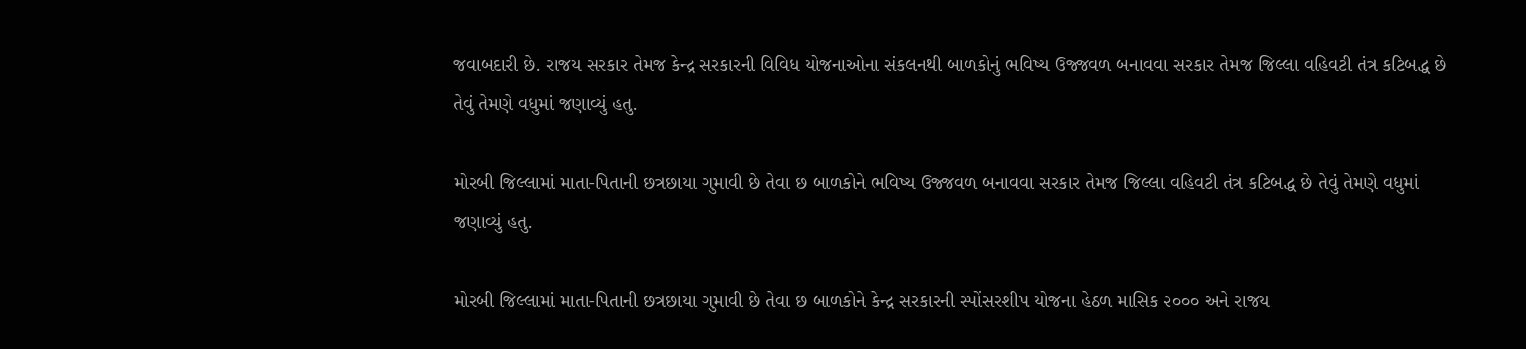જવાબદારી છે. રાજય સરકાર તેમજ કેન્દ્ર સરકારની વિવિધ યોજનાઓના સંકલનથી બાળકોનું ભવિષ્ય ઉજ્જવળ બનાવવા સરકાર તેમજ જિલ્લા વહિવટી તંત્ર કટિબદ્ધ છે તેવું તેમણે વધુમાં જણાવ્યું હતુ.

મોરબી જિલ્લામાં માતા-પિતાની છત્રછાયા ગુમાવી છે તેવા છ બાળકોને ભવિષ્ય ઉજ્જવળ બનાવવા સરકાર તેમજ જિલ્લા વહિવટી તંત્ર કટિબદ્ધ છે તેવું તેમણે વધુમાં જણાવ્યું હતુ.

મોરબી જિલ્લામાં માતા-પિતાની છત્રછાયા ગુમાવી છે તેવા છ બાળકોને કેન્દ્ર સરકારની સ્પોંસરશીપ યોજના હેઠળ માસિક ૨૦૦૦ અને રાજય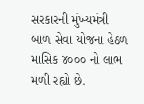સરકારની મુંખ્યમંત્રી બાળ સેવા યોજના હેઠળ માસિક ૪૦૦૦ નો લાભ મળી રહ્યો છે.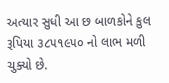અત્યાર સુધી આ છ બાળકોને કુલ રૂપિયા ૩૮૫૧૯૫૦ નો લાભ મળી ચુક્યો છે.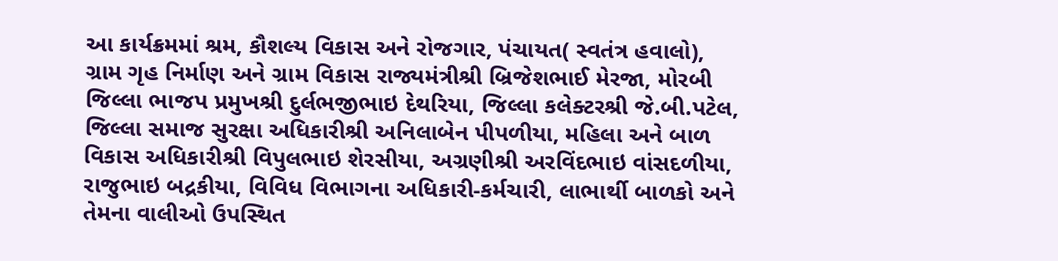આ કાર્યક્રમમાં શ્રમ, કૌશલ્ય વિકાસ અને રોજગાર, પંચાયત( સ્વતંત્ર હવાલો), ગ્રામ ગૃહ નિર્માણ અને ગ્રામ વિકાસ રાજ્યમંત્રીશ્રી બ્રિજેશભાઈ મેરજા, મોરબી જિલ્લા ભાજપ પ્રમુખશ્રી દુર્લભજીભાઇ દેથરિયા, જિલ્લા કલેક્ટરશ્રી જે.બી.પટેલ, જિલ્લા સમાજ સુરક્ષા અધિકારીશ્રી અનિલાબેન પીપળીયા, મહિલા અને બાળ વિકાસ અધિકારીશ્રી વિપુલભાઇ શેરસીયા, અગ્રણીશ્રી અરવિંદભાઇ વાંસદળીયા, રાજુભાઇ બદ્રકીયા, વિવિધ વિભાગના અધિકારી-કર્મચારી, લાભાર્થી બાળકો અને તેમના વાલીઓ ઉપસ્થિત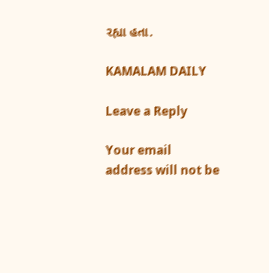રહ્યા હતા.

KAMALAM DAILY

Leave a Reply

Your email address will not be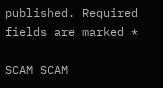published. Required fields are marked *

SCAM SCAM